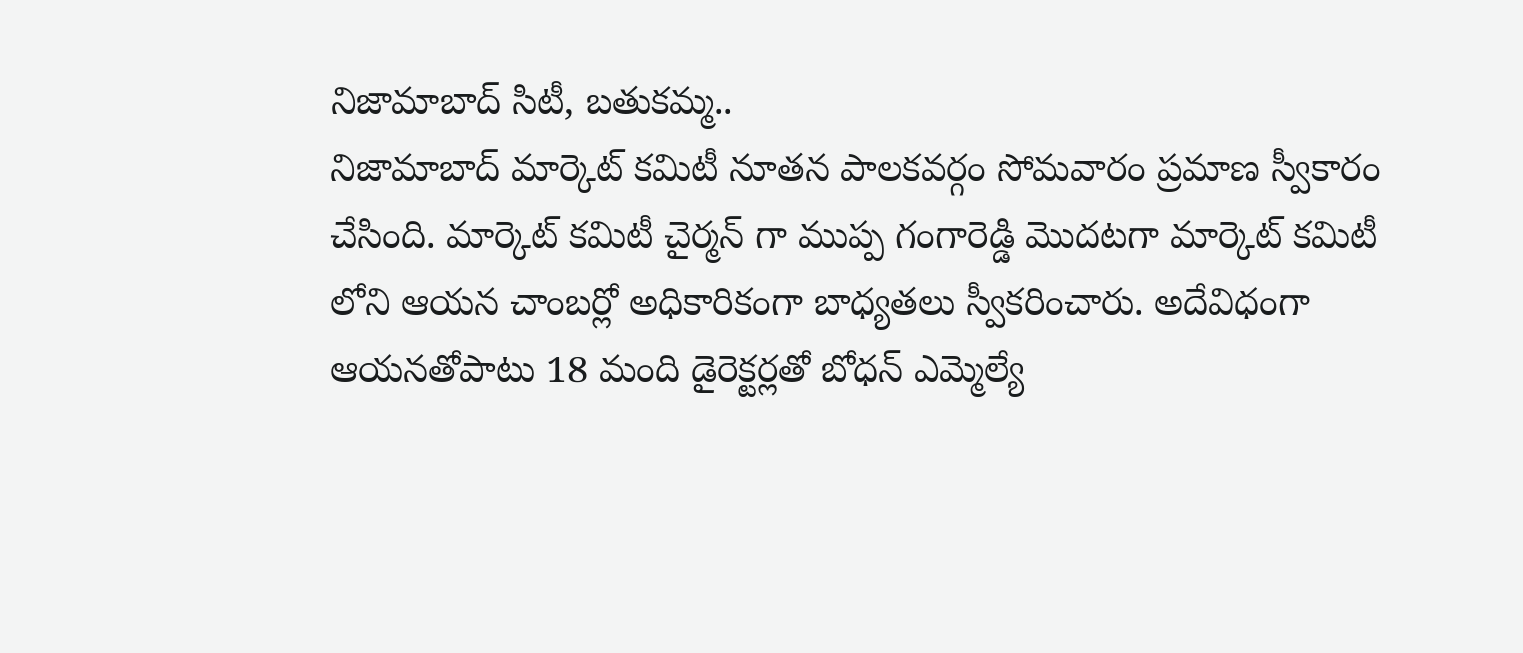నిజామాబాద్ సిటీ, బతుకమ్మ..
నిజామాబాద్ మార్కెట్ కమిటీ నూతన పాలకవర్గం సోమవారం ప్రమాణ స్వీకారం చేసింది. మార్కెట్ కమిటీ చైర్మన్ గా ముప్ప గంగారెడ్డి మొదటగా మార్కెట్ కమిటీ లోని ఆయన చాంబర్లో అధికారికంగా బాధ్యతలు స్వీకరించారు. అదేవిధంగా ఆయనతోపాటు 18 మంది డైరెక్టర్లతో బోధన్ ఎమ్మెల్యే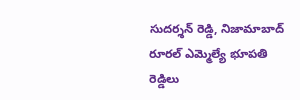సుదర్శన్ రెడ్డి, నిజామాబాద్ రూరల్ ఎమ్మెల్యే భూపతి రెడ్డిలు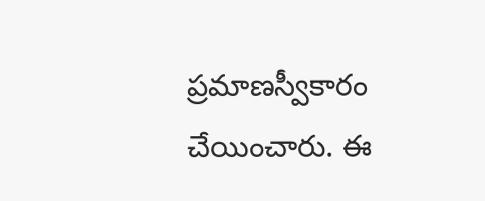ప్రమాణస్వీకారం చేయించారు. ఈ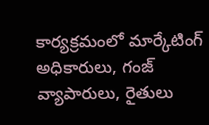కార్యక్రమంలో మార్కేటింగ్ అధికారులు, గంజ్ వ్యాపారులు, రైతులు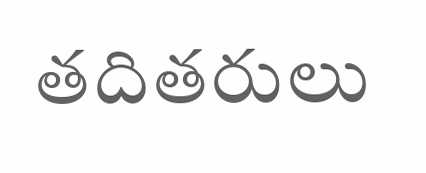తదితరులు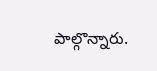పాల్గొన్నారు.